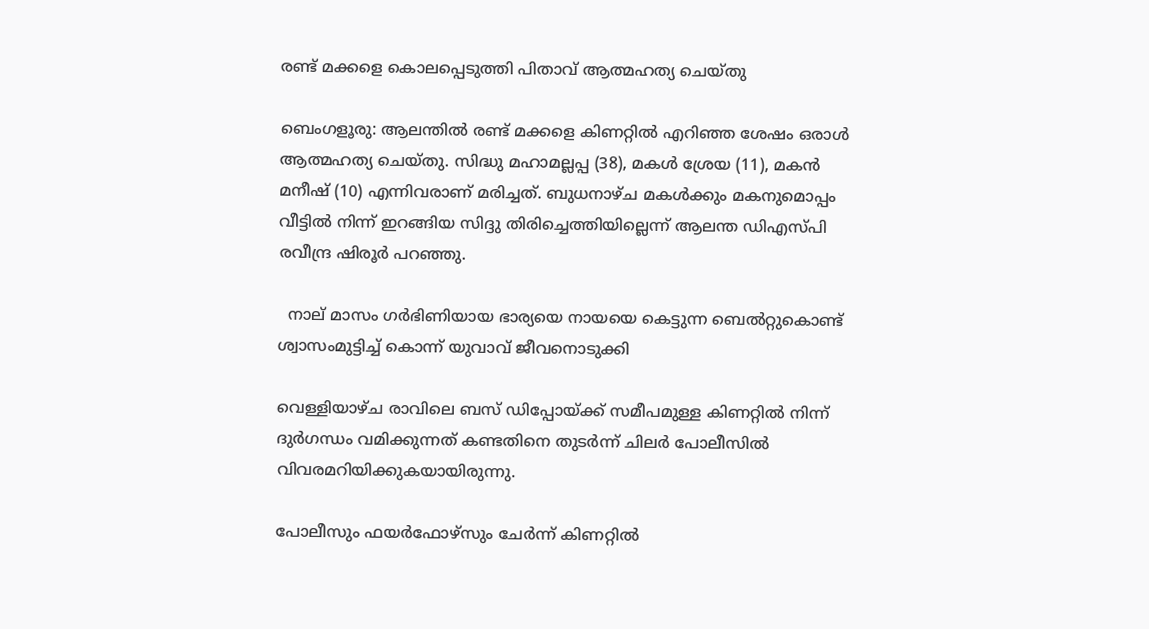രണ്ട് മക്കളെ കൊലപ്പെടുത്തി പിതാവ് ആത്മഹത്യ ചെയ്തു

ബെംഗളൂരു: ആലന്തിൽ രണ്ട് മക്കളെ കിണറ്റിൽ എറിഞ്ഞ ശേഷം ഒരാൾ ആത്മഹത്യ ചെയ്തു. സിദ്ധു മഹാമല്ലപ്പ (38), മകൾ ശ്രേയ (11), മകൻ മനീഷ് (10) എന്നിവരാണ് മരിച്ചത്. ബുധനാഴ്ച മകൾക്കും മകനുമൊപ്പം വീട്ടിൽ നിന്ന് ഇറങ്ങിയ സിദ്ദു തിരിച്ചെത്തിയില്ലെന്ന് ആലന്ത ഡിഎസ്പി രവീന്ദ്ര ഷിരൂർ പറഞ്ഞു.

  നാല് മാസം ഗർഭിണിയായ ഭാര്യയെ നായയെ കെട്ടുന്ന ബെൽറ്റുകൊണ്ട് ശ്വാസംമുട്ടിച്ച് കൊന്ന് യുവാവ് ജീവനൊടുക്കി

വെള്ളിയാഴ്ച രാവിലെ ബസ് ഡിപ്പോയ്ക്ക് സമീപമുള്ള കിണറ്റിൽ നിന്ന് ദുർഗന്ധം വമിക്കുന്നത് കണ്ടതിനെ തുടർന്ന് ചിലർ പോലീസിൽ വിവരമറിയിക്കുകയായിരുന്നു.

പോലീസും ഫയർഫോഴ്‌സും ചേർന്ന് കിണറ്റിൽ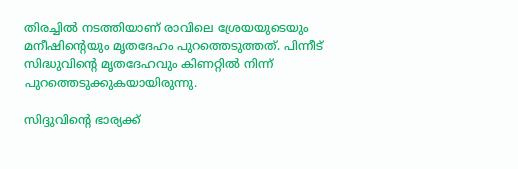തിരച്ചിൽ നടത്തിയാണ് രാവിലെ ശ്രേയയുടെയും മനീഷിന്റെയും മൃതദേഹം പുറത്തെടുത്തത്. പിന്നീട് സിദ്ധുവിന്റെ മൃതദേഹവും കിണറ്റിൽ നിന്ന് പുറത്തെടുക്കുകയായിരുന്നു.

സിദ്ദുവിന്റെ ഭാര്യക്ക്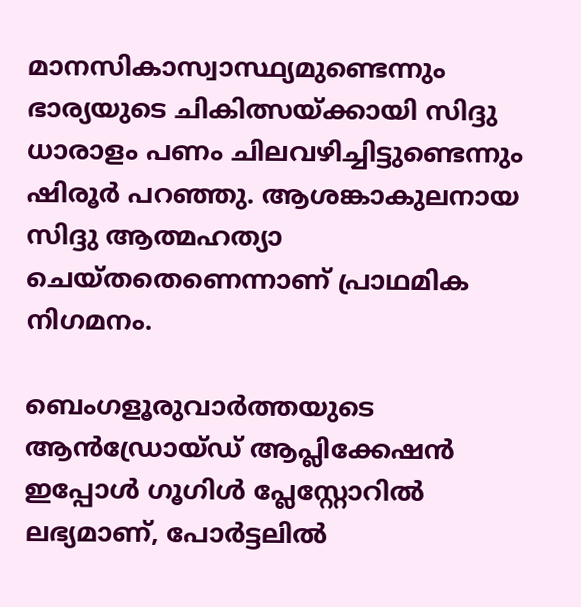മാനസികാസ്വാസ്ഥ്യമുണ്ടെന്നും ഭാര്യയുടെ ചികിത്സയ്ക്കായി സിദ്ദു ധാരാളം പണം ചിലവഴിച്ചിട്ടുണ്ടെന്നും ഷിരൂർ പറഞ്ഞു. ആശങ്കാകുലനായ സിദ്ദു ആത്മഹത്യാ ചെയ്തതെണെന്നാണ് പ്രാഥമിക നിഗമനം.

ബെംഗളൂരുവാർത്തയുടെ ആൻഡ്രോയ്ഡ് ആപ്ലിക്കേഷൻ ഇപ്പോൾ ഗൂഗിൾ പ്ലേസ്റ്റോറിൽ ലഭ്യമാണ്, പോർട്ടലിൽ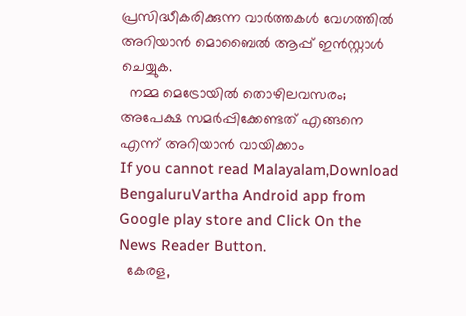പ്രസിദ്ധീകരിക്കുന്ന വാർത്തകൾ വേഗത്തിൽ അറിയാൻ മൊബൈൽ ആപ്പ് ഇൻസ്റ്റാൾ ചെയ്യുക.
  നമ്മ മെട്രോയിൽ തൊഴിലവസരം; അപേക്ഷ സമർപ്പിക്കേണ്ടത് എങ്ങനെ എന്ന് അറിയാൻ വായിക്കാം
If you cannot read Malayalam,Download BengaluruVartha Android app from Google play store and Click On the News Reader Button.
  കേരള,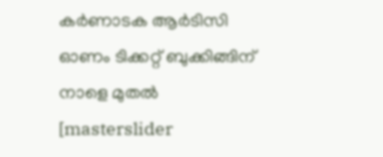കർണാടക ആർടിസി ഓണം ടിക്കറ്റ് ബുക്കിങ്ങിന് നാളെ മുതൽ
[masterslider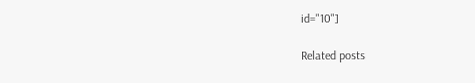id="10"]

Related posts